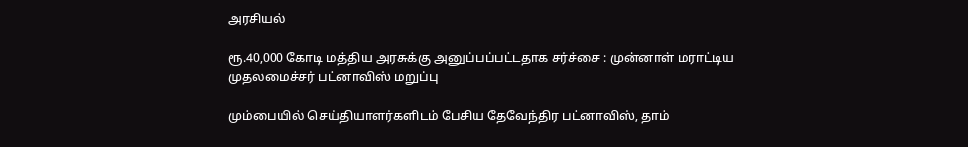அரசியல்

ரூ.40,000 கோடி மத்திய அரசுக்கு அனுப்பப்பட்டதாக சர்ச்சை : முன்னாள் மராட்டிய முதலமைச்சர் பட்னாவிஸ் மறுப்பு

மும்பையில் செய்தியாளர்களிடம் பேசிய தேவேந்திர பட்னாவிஸ், தாம்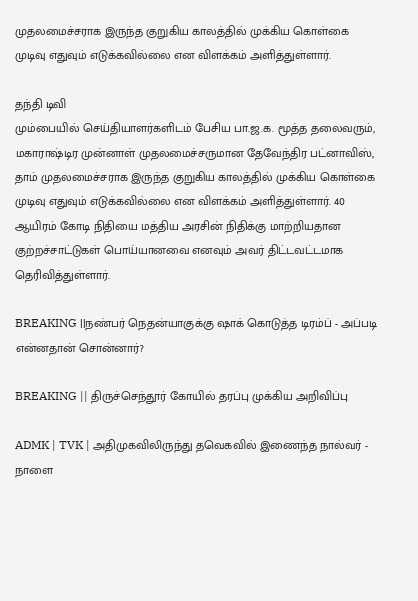முதலமைச்சராக இருந்த குறுகிய காலத்தில் முக்கிய கொள்கை முடிவு எதுவும் எடுக்கவில்லை என விளக்கம் அளித்துள்ளார்.

தந்தி டிவி
மும்பையில் செய்தியாளர்களிடம் பேசிய பா.ஜ.க. மூத்த தலைவரும், மகாராஷ்டிர முன்னாள் முதலமைச்சருமான தேவேந்திர பட்னாவிஸ், தாம் முதலமைச்சராக இருந்த குறுகிய காலத்தில் முக்கிய கொள்கை முடிவு எதுவும் எடுக்கவில்லை என விளக்கம் அளித்துள்ளார். 40 ஆயிரம் கோடி நிதியை மத்திய அரசின் நிதிக்கு மாற்றியதான குற்றச்சாட்டுகள் பொய்யானவை எனவும் அவர் திட்டவட்டமாக தெரிவித்துள்ளார்.

BREAKING ||நண்பர் நெதன்யாகுக்கு ஷாக் கொடுத்த டிரம்ப் - அப்படி என்னதான் சொன்னார்?

BREAKING || திருச்செந்தூர் கோயில் தரப்பு முக்கிய அறிவிப்பு

ADMK | TVK | அதிமுகவிலிருந்து தவெகவில் இணைந்த நால்வர் - நாளை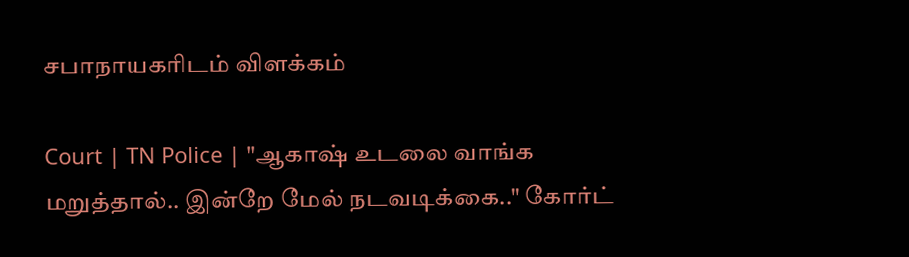சபாநாயகரிடம் விளக்கம்

Court | TN Police | "ஆகாஷ் உடலை வாங்க மறுத்தால்.. இன்றே மேல் நடவடிக்கை.." கோர்ட்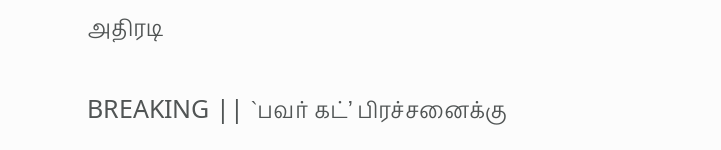அதிரடி

BREAKING || `பவர் கட்’ பிரச்சனைக்கு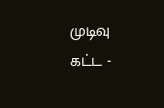முடிவு கட்ட -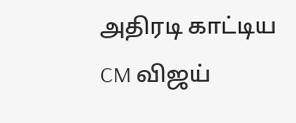அதிரடி காட்டிய CM விஜய்